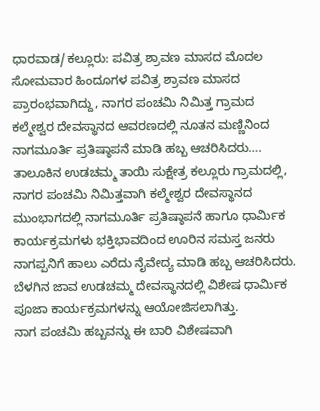ಧಾರವಾಡ/ಕಲ್ಲೂರು: ಪವಿತ್ರ ಶ್ರಾವಣ ಮಾಸದ ಮೊದಲ ಸೋಮವಾರ ಹಿಂದೂಗಳ ಪವಿತ್ರ ಶ್ರಾವಣ ಮಾಸದ ಪ್ರಾರಂಭವಾಗಿದ್ದು, ನಾಗರ ಪಂಚಮಿ ನಿಮಿತ್ತ ಗ್ರಾಮದ ಕಲ್ಮೇಶ್ವರ ದೇವಸ್ಥಾನದ ಆವರಣದಲ್ಲಿ ನೂತನ ಮಣ್ಣಿನಿಂದ ನಾಗಮೂರ್ತಿ ಪ್ರತಿಷ್ಠಾಪನೆ ಮಾಡಿ ಹಬ್ಬ ಆಚರಿಸಿದರು….
ತಾಲೂಕಿನ ಉಡಚಮ್ಮ ತಾಯಿ ಸುಕ್ಷೇತ್ರ ಕಲ್ಲೂರು ಗ್ರಾಮದಲ್ಲಿ, ನಾಗರ ಪಂಚಮಿ ನಿಮಿತ್ತವಾಗಿ ಕಲ್ಮೇಶ್ವರ ದೇವಸ್ಥಾನದ ಮುಂಭಾಗದಲ್ಲಿ ನಾಗಮೂರ್ತಿ ಪ್ರತಿಷ್ಠಾಪನೆ ಹಾಗೂ ಧಾರ್ಮಿಕ ಕಾರ್ಯಕ್ರಮಗಳು ಭಕ್ತಿಭಾವದಿಂದ ಊರಿನ ಸಮಸ್ತ ಜನರು ನಾಗಪ್ಪನಿಗೆ ಹಾಲು ಎರೆದು ನೈವೇದ್ಯ ಮಾಡಿ ಹಬ್ಬ ಆಚರಿಸಿದರು.
ಬೆಳಗಿನ ಜಾವ ಉಡಚಮ್ಮ ದೇವಸ್ಥಾನದಲ್ಲಿ ವಿಶೇಷ ಧಾರ್ಮಿಕ ಪೂಜಾ ಕಾರ್ಯಕ್ರಮಗಳನ್ನು ಆಯೋಜಿಸಲಾಗಿತ್ತು.
ನಾಗ ಪಂಚಮಿ ಹಬ್ಬವನ್ನು ಈ ಬಾರಿ ವಿಶೇಷವಾಗಿ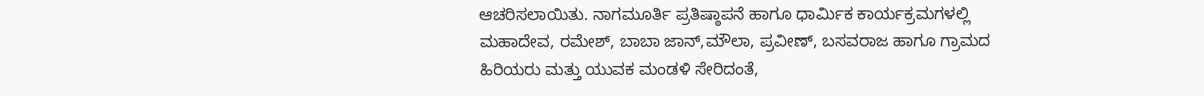ಆಚರಿಸಲಾಯಿತು. ನಾಗಮೂರ್ತಿ ಪ್ರತಿಷ್ಠಾಪನೆ ಹಾಗೂ ಧಾರ್ಮಿಕ ಕಾರ್ಯಕ್ರಮಗಳಲ್ಲಿ ಮಹಾದೇವ, ರಮೇಶ್, ಬಾಬಾ ಜಾನ್,ಮೌಲಾ, ಪ್ರವೀಣ್, ಬಸವರಾಜ ಹಾಗೂ ಗ್ರಾಮದ ಹಿರಿಯರು ಮತ್ತು ಯುವಕ ಮಂಡಳಿ ಸೇರಿದಂತೆ,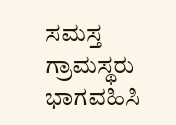ಸಮಸ್ತ ಗ್ರಾಮಸ್ಥರು ಭಾಗವಹಿಸಿ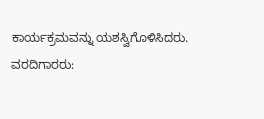ಕಾರ್ಯಕ್ರಮವನ್ನು ಯಶಸ್ವಿಗೊಳಿಸಿದರು.
ವರದಿಗಾರರು: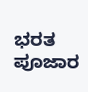ಭರತ ಪೂಜಾರ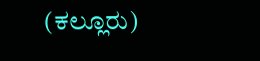(ಕಲ್ಲೂರು)